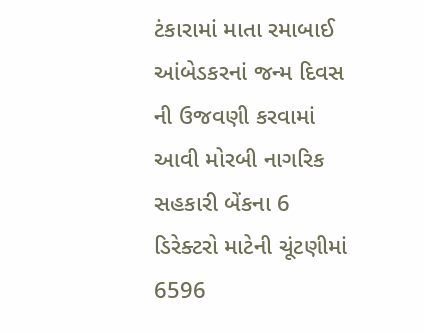ટંકારામાં માતા રમાબાઈ આંબેડકરનાં જન્મ દિવસ ની ઉજવણી કરવામાં આવી મોરબી નાગરિક સહકારી બેંકના 6 ડિરેક્ટરો માટેની ચૂંટણીમાં 6596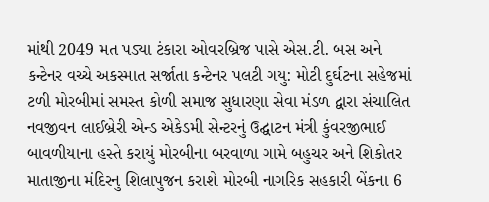માંથી 2049 મત પડ્યા ટંકારા ઓવરબ્રિજ પાસે એસ.ટી. બસ અને કન્ટેનર વચ્ચે અકસ્માત સર્જાતા કન્ટેનર પલટી ગયુ: મોટી દુર્ઘટના સહેજમાં ટળી મોરબીમાં સમસ્ત કોળી સમાજ સુધારણા સેવા મંડળ દ્વારા સંચાલિત નવજીવન લાઈબ્રેરી એન્ડ એકેડમી સેન્ટરનું ઉદ્ઘાટન મંત્રી કુંવરજીભાઈ બાવળીયાના હસ્તે કરાયું મોરબીના બરવાળા ગામે બહુચર અને શિકોતર માતાજીના મંદિરનુ શિલાપુજન કરાશે મોરબી નાગરિક સહકારી બેંકના 6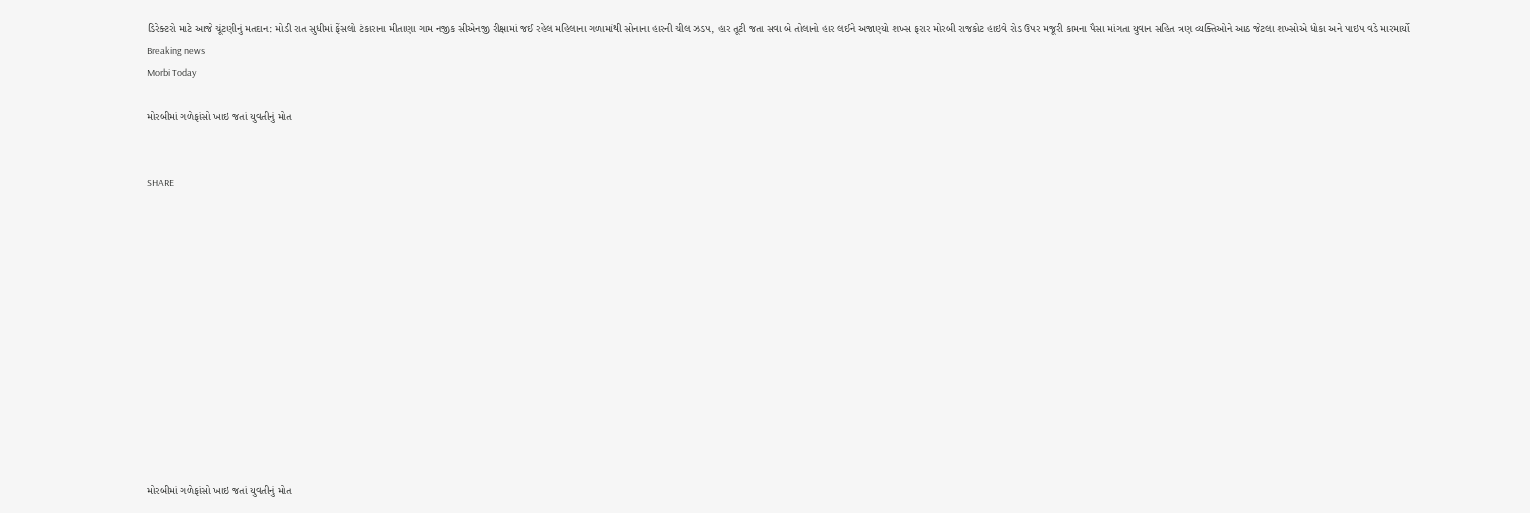ડિરેક્ટરો માટે આજે ચૂંટણીનું મતદાન: મોડી રાત સુધીમાં ફેંસલો ટંકારાના મીતાણા ગામ નજીક સીએનજી રીક્ષામાં જઈ રહેલ મહિલાના ગળામાંથી સોનાના હારની ચીલ ઝડપ, હાર તૂટી જતા સવા બે તોલાનો હાર લઈને અજાણ્યો શખ્સ ફરાર મોરબી રાજકોટ હાઇવે રોડ ઉપર મજૂરી કામના પૈસા માંગતા યુવાન સહિત ત્રણ વ્યક્તિઓને આઠ જેટલા શખ્સોએ ધોકા અને પાઇપ વડે મારમાર્યો
Breaking news
Morbi Today

મોરબીમાં ગળેફાંસો ખાઇ જતાં યુવતીનું મોત


SHARE













મોરબીમાં ગળેફાંસો ખાઇ જતાં યુવતીનું મોત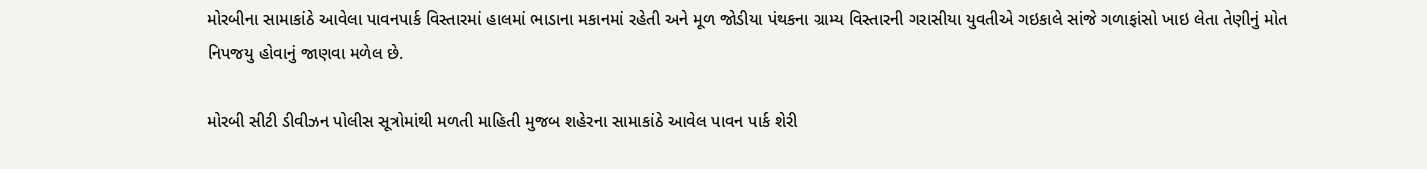મોરબીના સામાકાંઠે આવેલા પાવનપાર્ક વિસ્તારમાં હાલમાં ભાડાના મકાનમાં રહેતી અને મૂળ જોડીયા પંથકના ગ્રામ્ય વિસ્તારની ગરાસીયા યુવતીએ ગઇકાલે સાંજે ગળાફાંસો ખાઇ લેતા તેણીનું મોત નિપજયુ હોવાનું જાણવા મળેલ છે.

મોરબી સીટી ડીવીઝન પોલીસ સૂત્રોમાંથી મળતી માહિતી મુજબ શહેરના સામાકાંઠે આવેલ પાવન પાર્ક શેરી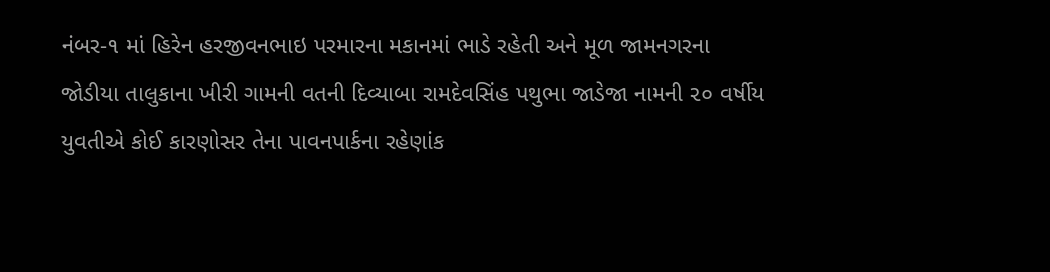નંબર-૧ માં હિરેન હરજીવનભાઇ પરમારના મકાનમાં ભાડે રહેતી અને મૂળ જામનગરના જોડીયા તાલુકાના ખીરી ગામની વતની દિવ્યાબા રામદેવસિંહ પથુભા જાડેજા નામની ૨૦ વર્ષીય યુવતીએ કોઈ કારણોસર તેના પાવનપાર્કના રહેણાંક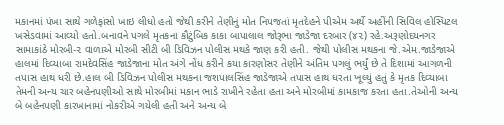મકાનમાં પંખા સાથે ગળેફાંસો ખાઇ લીધો હતો જેથી કરીને તેણીનું મોત નિપજતાં મૃતદેહને પીએમ અર્થે અહીંની સિવિલ હોસ્પિટલ ખસેડવામાં આવ્યો હતો.બનાવને પગલે મૃતકના કૌટુંબિક કાકા બાપાલાલ જોરૂભા જાડેજા દરબાર (૪૨) રહે.અરૂણોદયનગર સામાકાંઠે મોરબી-૨ વાળાએ મોરબી સીટી બી ડિવિઝન પોલીસ મથકે જાણ કરી હતી. જેથી પોલીસ મથકના જે.એમ.જાડેજાએ હાલમાં દિવ્યાબા રામદેવસિંહ જાડેજાના મોત અંગે નોંધ કરીને કયા કારણોસર તેણીને અંતિમ પગલું ભર્યું છે તે દિશામાં આગળની તપાસ હાથ ધરી છે.હાલ બી ડિવિઝન પોલીસ મથકના જશપાલસિંહ જાડેજાએ તપાસ હાથ ધરતા ખૂલ્યું હતું કે મૃતક દિવ્યાબા તેમની અન્ય ચાર બહેનપણીઓ સાથે મોરબીમાં મકાન ભાડે રાખીને રહેતા હતા અને મોરબીમાં કામકાજ કરતા હતા.તેઓની અન્ય બે બહેનપણી કારખાનામાં નોકરીએ ગયેલી હતી અને અન્ય બે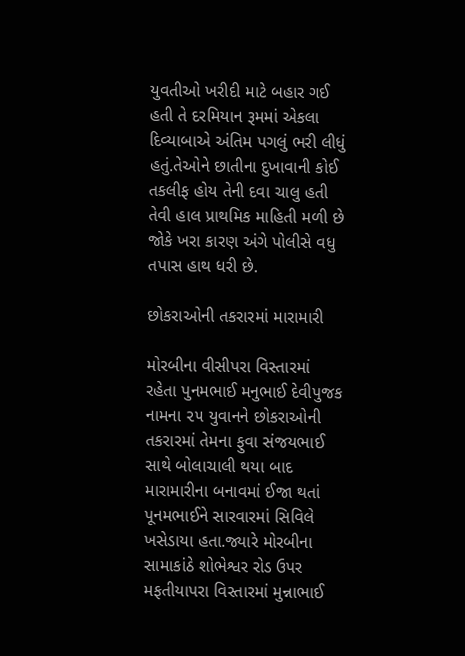યુવતીઓ ખરીદી માટે બહાર ગઈ હતી તે દરમિયાન રૂમમાં એકલા દિવ્યાબાએ અંતિમ પગલું ભરી લીધું હતું.તેઓને છાતીના દુખાવાની કોઈ તકલીફ હોય તેની દવા ચાલુ હતી તેવી હાલ પ્રાથમિક માહિતી મળી છે જોકે ખરા કારણ અંગે પોલીસે વધુ તપાસ હાથ ધરી છે.

છોકરાઓની તકરારમાં મારામારી

મોરબીના વીસીપરા વિસ્તારમાં રહેતા પુનમભાઈ મનુભાઈ દેવીપુજક નામના ૨૫ યુવાનને છોકરાઓની તકરારમાં તેમના ફુવા સંજયભાઈ સાથે બોલાચાલી થયા બાદ મારામારીના બનાવમાં ઈજા થતાં પૂનમભાઈને સારવારમાં સિવિલે ખસેડાયા હતા.જ્યારે મોરબીના સામાકાંઠે શોભેશ્વર રોડ ઉપર મફતીયાપરા વિસ્તારમાં મુન્નાભાઈ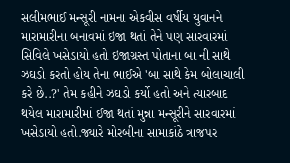સલીમભાઈ મન્સૂરી નામના એકવીસ વર્ષીય યુવાનને મારામારીના બનાવમાં ઇજા થતાં તેને પણ સારવારમાં સિવિલે ખસેડાયો હતો ઇજાગ્રસ્ત પોતાના બા ની સાથે ઝઘડો કરતો હોય તેના ભાઈએ 'બા સાથે કેમ બોલાચાલી કરે છે..?' તેમ કહીને ઝઘડો કર્યો હતો અને ત્યારબાદ થયેલ મારામારીમાં ઈજા થતાં મુન્ના મન્સૂરીને સારવારમાં ખસેડાયો હતો.જ્યારે મોરબીના સામાકાંઠે ત્રાજપર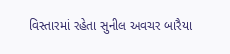વિસ્તારમાં રહેતા સુનીલ અવચર બારૈયા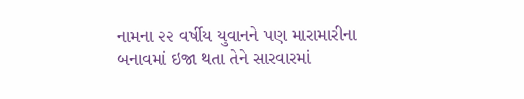નામના ૨૨ વર્ષીય યુવાનને પણ મારામારીના બનાવમાં ઇજા થતા તેને સારવારમાં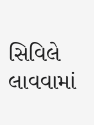સિવિલે લાવવામાં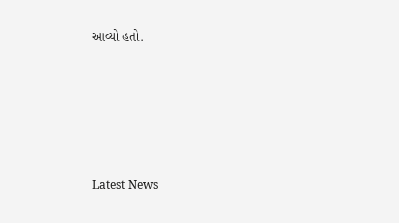આવ્યો હતો.






Latest News